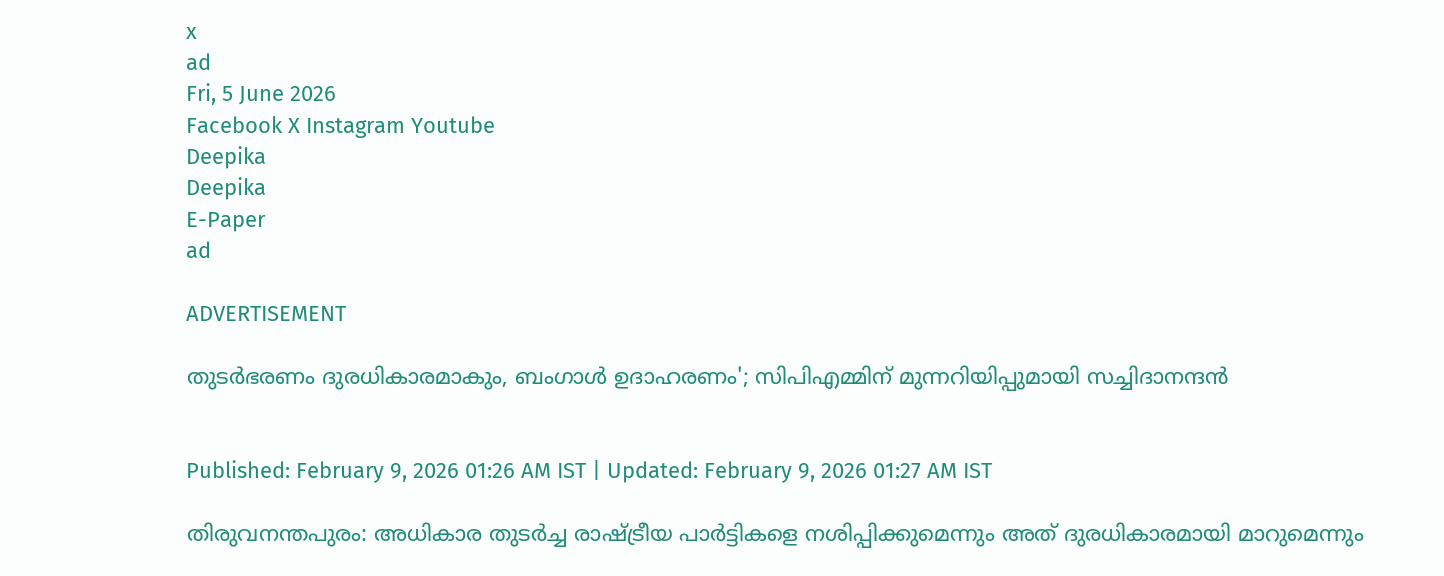x
ad
Fri, 5 June 2026
Facebook X Instagram Youtube
Deepika
Deepika
E-Paper
ad

ADVERTISEMENT

തുടർഭരണം ദുരധികാരമാകും, ബംഗാൾ ഉദാഹരണം'; സിപിഎമ്മിന് മുന്നറിയിപ്പുമായി സച്ചിദാനന്ദൻ


Published: February 9, 2026 01:26 AM IST | Updated: February 9, 2026 01:27 AM IST

തിരുവനന്തപുരം: അധികാര തുടർച്ച രാഷ്ട്രീയ പാർട്ടികളെ നശിപ്പിക്കുമെന്നും അത് ദുരധികാരമായി മാറുമെന്നും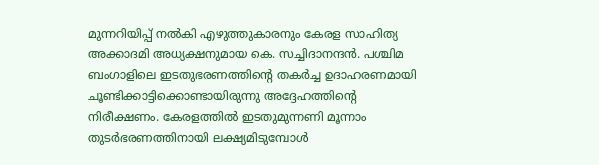മുന്നറിയിപ്പ് നൽകി എഴുത്തുകാരനും കേരള സാഹിത്യ അക്കാദമി അധ്യക്ഷനുമായ കെ. സച്ചിദാനന്ദൻ. പശ്ചിമ ബംഗാളിലെ ഇടതുഭരണത്തിന്‍റെ തകർച്ച ഉദാഹരണമായി ചൂണ്ടിക്കാട്ടിക്കൊണ്ടായിരുന്നു അദ്ദേഹത്തിന്‍റെ നിരീക്ഷണം. കേരളത്തിൽ ഇടതുമുന്നണി മൂന്നാം തുടർഭരണത്തിനായി ലക്ഷ്യമിടുമ്പോൾ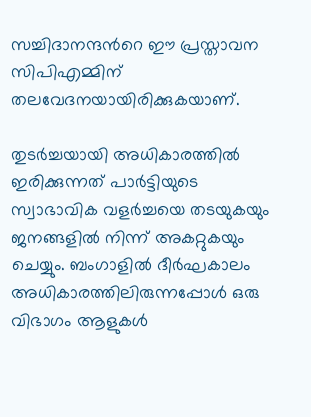സച്ചിദാനന്ദന്‍റെ ഈ പ്രസ്താവന സിപിഎമ്മിന് തലവേദനയായിരിക്കുകയാണ്.

തുടർച്ചയായി അധികാരത്തിൽ ഇരിക്കുന്നത് പാർട്ടിയുടെ സ്വാഭാവിക വളർച്ചയെ തടയുകയും ജനങ്ങളിൽ നിന്ന് അകറ്റുകയും ചെയ്യും. ബംഗാളിൽ ദീർഘകാലം അധികാരത്തിലിരുന്നപ്പോൾ ഒരു വിഭാഗം ആളുകൾ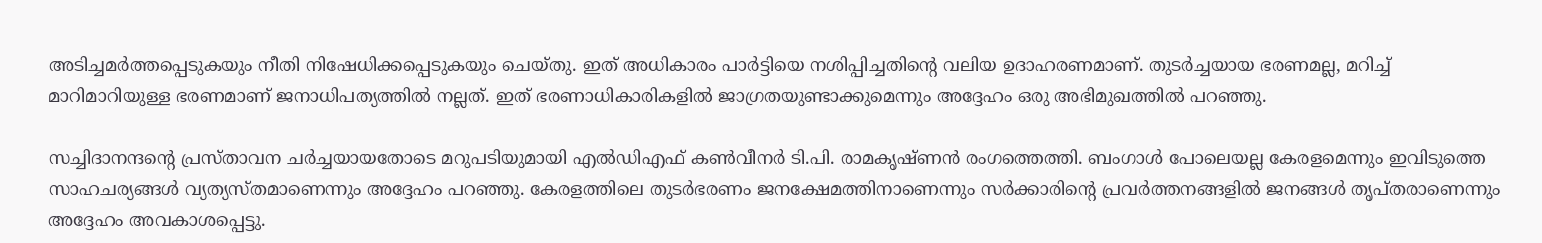അടിച്ചമർത്തപ്പെടുകയും നീതി നിഷേധിക്കപ്പെടുകയും ചെയ്തു. ഇത് അധികാരം പാർട്ടിയെ നശിപ്പിച്ചതിന്‍റെ വലിയ ഉദാഹരണമാണ്. തുടർച്ചയായ ഭരണമല്ല, മറിച്ച് മാറിമാറിയുള്ള ഭരണമാണ് ജനാധിപത്യത്തിൽ നല്ലത്. ഇത് ഭരണാധികാരികളിൽ ജാഗ്രതയുണ്ടാക്കുമെന്നും അദ്ദേഹം ഒരു അഭിമുഖത്തിൽ പറഞ്ഞു.

സച്ചിദാനന്ദന്‍റെ പ്രസ്താവന ചർച്ചയായതോടെ മറുപടിയുമായി എൽഡിഎഫ് കൺവീനർ ടി.പി. രാമകൃഷ്ണൻ രംഗത്തെത്തി. ബംഗാൾ പോലെയല്ല കേരളമെന്നും ഇവിടുത്തെ സാഹചര്യങ്ങൾ വ്യത്യസ്തമാണെന്നും അദ്ദേഹം പറഞ്ഞു. കേരളത്തിലെ തുടർഭരണം ജനക്ഷേമത്തിനാണെന്നും സർക്കാരിന്‍റെ പ്രവർത്തനങ്ങളിൽ ജനങ്ങൾ തൃപ്തരാണെന്നും അദ്ദേഹം അവകാശപ്പെട്ടു.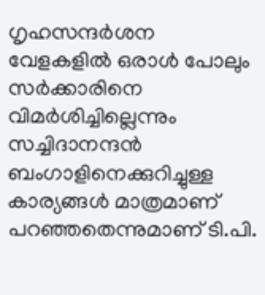ഗൃഹസന്ദർശന വേളകളിൽ ഒരാൾ പോലും സർക്കാരിനെ വിമർശിച്ചില്ലെന്നും സച്ചിദാനന്ദൻ ബംഗാളിനെക്കുറിച്ചുള്ള കാര്യങ്ങൾ മാത്രമാണ് പറഞ്ഞതെന്നുമാണ് ടി.പി.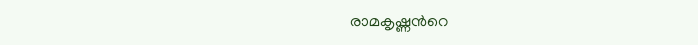രാമകൃഷ്ണന്‍റെ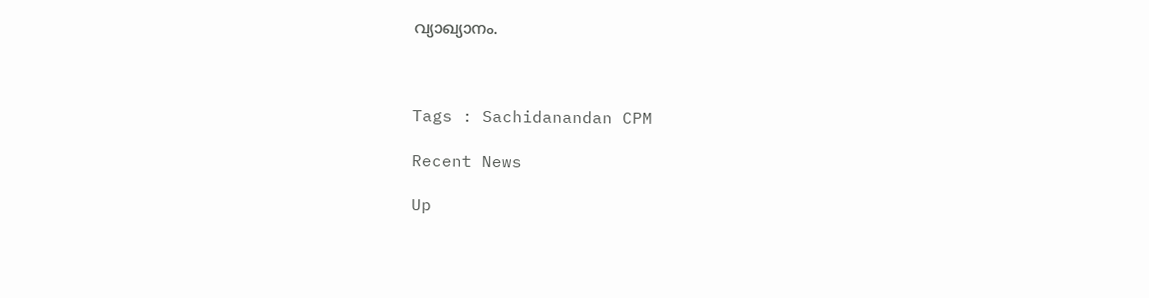വ്യാഖ്യാനം.



Tags : Sachidanandan CPM

Recent News

Up